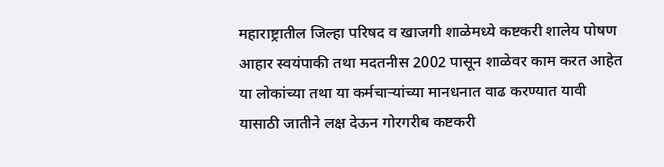महाराष्ट्रातील जिल्हा परिषद व खाजगी शाळेमध्ये कष्टकरी शालेय पोषण आहार स्वयंपाकी तथा मदतनीस 2002 पासून शाळेवर काम करत आहेत या लोकांच्या तथा या कर्मचाऱ्यांच्या मानधनात वाढ करण्यात यावी यासाठी जातीने लक्ष देऊन गोरगरीब कष्टकरी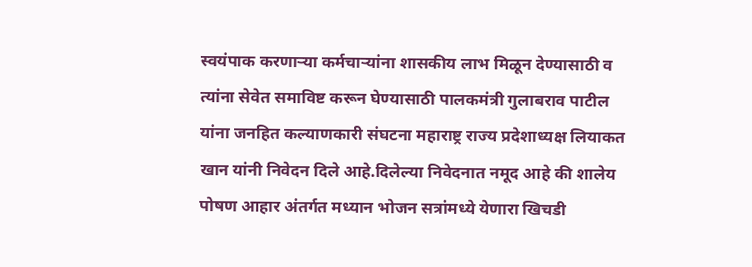स्वयंपाक करणाऱ्या कर्मचाऱ्यांना शासकीय लाभ मिळून देण्यासाठी व त्यांना सेवेत समाविष्ट करून घेण्यासाठी पालकमंत्री गुलाबराव पाटील यांना जनहित कल्याणकारी संघटना महाराष्ट्र राज्य प्रदेशाध्यक्ष लियाकत खान यांनी निवेदन दिले आहे.दिलेल्या निवेदनात नमूद आहे की शालेय पोषण आहार अंतर्गत मध्यान भोजन सत्रांमध्ये येणारा खिचडी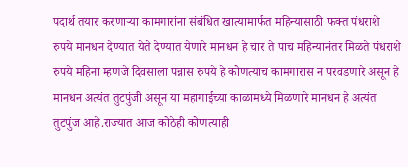पदार्थ तयार करणाऱ्या कामगारांना संबंधित खात्यामार्फत महिन्यासाठी फक्त पंधराशे रुपये मानधन देण्यात येते देण्यात येणारे मानधन हे चार ते पाच महिन्यानंतर मिळते पंधराशे रुपये महिना म्हणजे दिवसाला पन्नास रुपये हे कोणत्याच कामगारास न परवडणारे असून हे मानधन अत्यंत तुटपुंजी असून या महागाईच्या काळामध्ये मिळणारे मानधन हे अत्यंत तुटपुंज आहे.राज्यात आज कोठेही कोणत्याही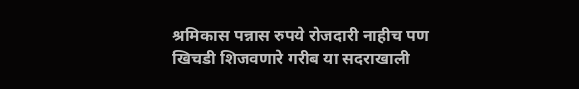श्रमिकास पन्नास रुपये रोजदारी नाहीच पण खिचडी शिजवणारे गरीब या सदराखाली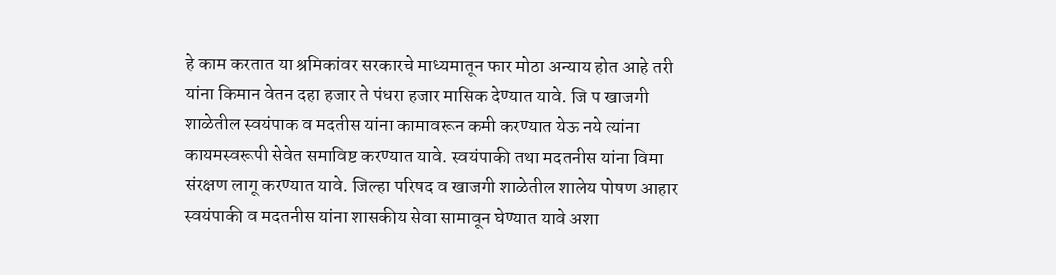हे काम करतात या श्रमिकांवर सरकारचे माध्यमातून फार मोठा अन्याय होत आहे तरी यांना किमान वेतन दहा हजार ते पंधरा हजार मासिक देण्यात यावे. जि प खाजगी शाळेतील स्वयंपाक व मदतीस यांना कामावरून कमी करण्यात येऊ नये त्यांना कायमस्वरूपी सेवेत समाविष्ट करण्यात यावे. स्वयंपाकी तथा मदतनीस यांना विमा संरक्षण लागू करण्यात यावे. जिल्हा परिषद व खाजगी शाळेतील शालेय पोषण आहार स्वयंपाकी व मदतनीस यांना शासकीय सेवा सामावून घेण्यात यावे अशा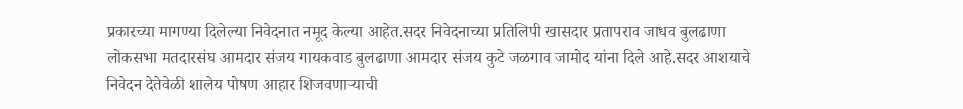प्रकारच्या मागण्या दिलेल्या निवेदनात नमूद केल्या आहेत.सदर निवेदनाच्या प्रतिलिपी खासदार प्रतापराव जाधव बुलढाणा लोकसभा मतदारसंघ आमदार संजय गायकवाड बुलढाणा आमदार संजय कुटे जळगाव जामोद यांना दिले आहे.सदर आशयाचे निवेदन देतेवेळी शालेय पोषण आहार शिजवणाऱ्याची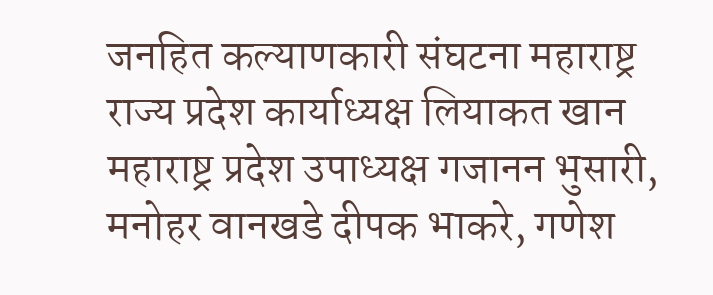जनहित कल्याणकारी संघटना महाराष्ट्र राज्य प्रदेश कार्याध्यक्ष लियाकत खान महाराष्ट्र प्रदेश उपाध्यक्ष गजानन भुसारी, मनोहर वानखडे दीपक भाकरे, गणेश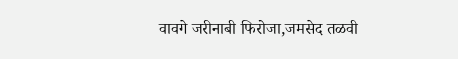वावगे जरीनाबी फिरोजा,जमसेद तळवी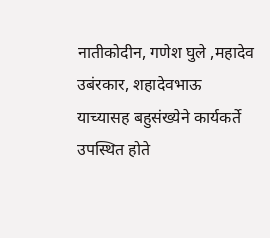नातीकोदीन, गणेश घुले ,महादेव उबंरकार, शहादेवभाऊ याच्यासह बहुसंख्येने कार्यकर्ते उपस्थित होते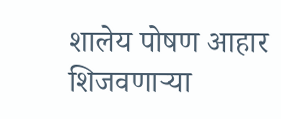शालेय पोषण आहार शिजवणाऱ्या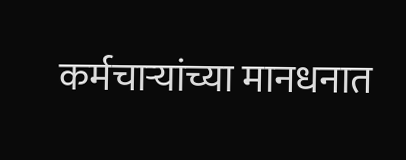कर्मचाऱ्यांच्या मानधनात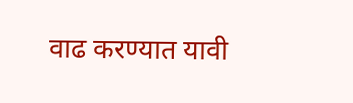वाढ करण्यात यावी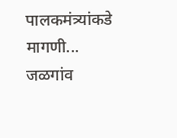पालकमंत्र्यांकडे मागणी...
जळगांव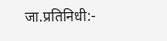जा.प्रतिनिधी:-